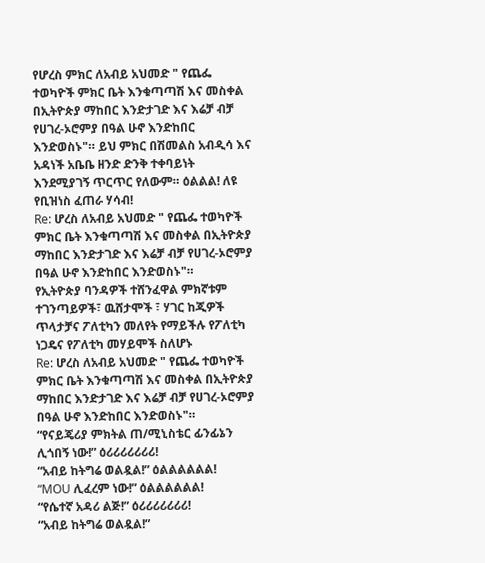የሆረስ ምክር ለአብይ አህመድ " የጨፌ ተወካዮች ምክር ቤት እንቁጣጣሽ እና መስቀል በኢትዮጵያ ማከበር እንድታገድ እና እሬቻ ብቻ የሀገረ-ኦሮምያ በዓል ሁኖ እንድከበር እንድወስኑ"። ይህ ምክር በሽመልስ አብዲሳ እና አዳነች አቤቤ ዘንድ ድንቅ ተቀባይነት እንደሚያገኝ ጥርጥር የለውም። ዕልልል! ለዩ የቢዝነስ ፈጠራ ሃሳብ!
Re: ሆረስ ለአብይ አህመድ " የጨፌ ተወካዮች ምክር ቤት እንቁጣጣሽ እና መስቀል በኢትዮጵያ ማከበር እንድታገድ እና እሬቻ ብቻ የሀገረ-ኦሮምያ በዓል ሁኖ እንድከበር እንድወስኑ"።
የኢትዮጵያ ባንዳዎች ተሸንፈዋል ምክኛቱም ተገንጣይዎች፣ ዉሸታሞች ፣ ሃገር ከጂዎች ጥላታቻና ፖለቲካን መለየት የማይችሉ የፖለቲካ ነጋዴና የፖለቲካ መሃይሞች ስለሆኑ
Re: ሆረስ ለአብይ አህመድ " የጨፌ ተወካዮች ምክር ቤት እንቁጣጣሽ እና መስቀል በኢትዮጵያ ማከበር እንድታገድ እና እሬቻ ብቻ የሀገረ-ኦሮምያ በዓል ሁኖ እንድከበር እንድወስኑ"።
“የናይጄሪያ ምክትል ጠ/ሚኒስቴር ፊንፊኔን ሊጎበኝ ነው!” ዕሪሪሪሪሪሪሪ!
“አብይ ከትግሬ ወልዷል!” ዕልልልልልል!
“MOU ሊፈረም ነው!” ዕልልልልልል!
“የሴተኛ አዳሪ ልጅ!” ዕሪሪሪሪሪሪሪ!
“አብይ ከትግሬ ወልዷል!”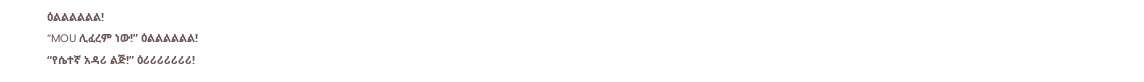ዕልልልልልል!
“MOU ሊፈረም ነው!” ዕልልልልልል!
“የሴተኛ አዳሪ ልጅ!” ዕሪሪሪሪሪሪሪ!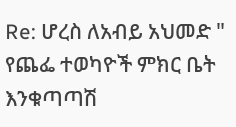Re: ሆረስ ለአብይ አህመድ " የጨፌ ተወካዮች ምክር ቤት እንቁጣጣሽ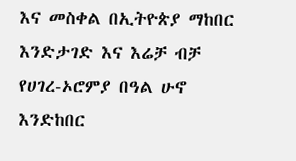እና መስቀል በኢትዮጵያ ማከበር እንድታገድ እና እሬቻ ብቻ የሀገረ-ኦሮምያ በዓል ሁኖ እንድከበር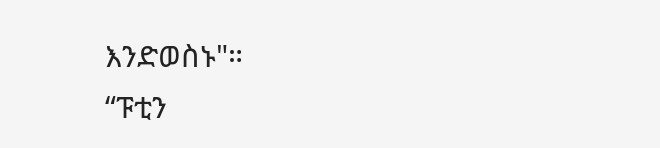እንድወስኑ"።
“ፑቲን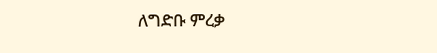ለግድቡ ምረቃ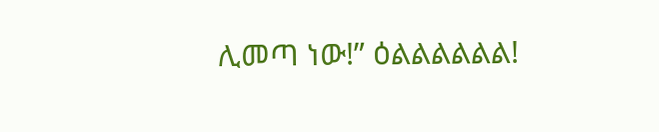ሊመጣ ነው!” ዕልልልልልል!